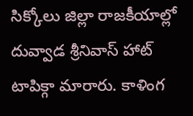సిక్కోలు జిల్లా రాజకీయాల్లో దువ్వాడ శ్రీనివాస్ హాట్ టాపిక్గా మారారు. కాళింగ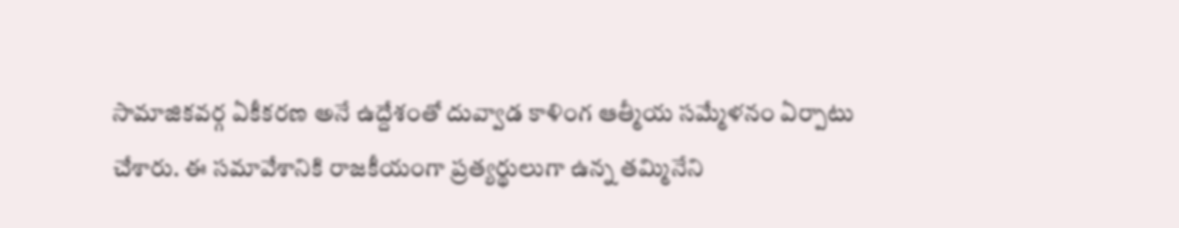సామాజికవర్గ ఏకీకరణ అనే ఉద్దేశంతో దువ్వాడ కాళింగ ఆత్మీయ సమ్మేళనం ఏర్పాటు చేశారు. ఈ సమావేశానికి రాజకీయంగా ప్రత్యర్థులుగా ఉన్న తమ్మినేని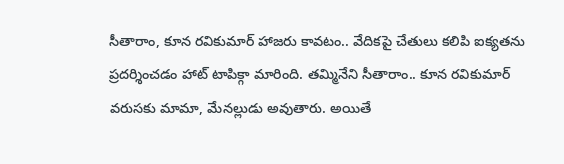సీతారాం, కూన రవికుమార్ హాజరు కావటం.. వేదికపై చేతులు కలిపి ఐక్యతను ప్రదర్శించడం హాట్ టాపిక్గా మారింది. తమ్మినేని సీతారాం.. కూన రవికుమార్ వరుసకు మామా, మేనల్లుడు అవుతారు. అయితే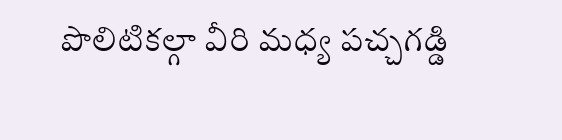పొలిటికల్గా వీరి మధ్య పచ్చగడ్డి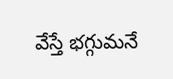వేస్తే భగ్గుమనే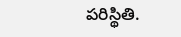పరిస్థితి.